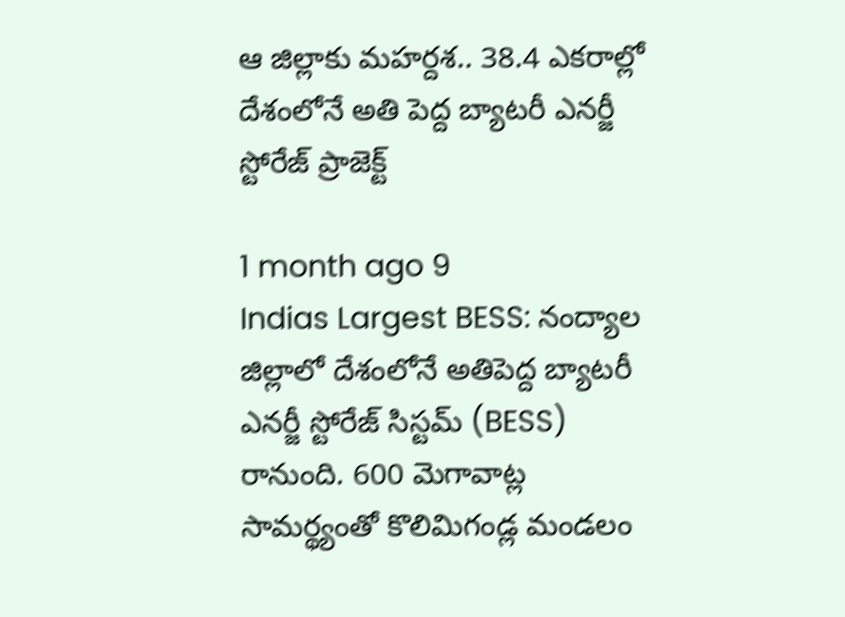ఆ జిల్లాకు మహర్దశ.. 38.4 ఎకరాల్లో దేశంలోనే అతి పెద్ద బ్యాటరీ ఎనర్జీ స్టోరేజ్ ప్రాజెక్ట్

1 month ago 9
Indias Largest BESS: నంద్యాల జిల్లాలో దేశంలోనే అతిపెద్ద బ్యాటరీ ఎనర్జీ స్టోరేజ్ సిస్టమ్ (BESS) రానుంది. 600 మెగావాట్ల సామర్థ్యంతో కొలిమిగండ్ల మండలం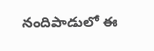నందిపాడులో ఈ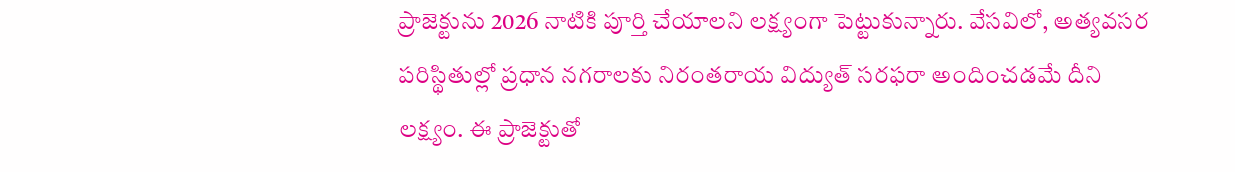ప్రాజెక్టును 2026 నాటికి పూర్తి చేయాలని లక్ష్యంగా పెట్టుకున్నారు. వేసవిలో, అత్యవసర పరిస్థితుల్లో ప్రధాన నగరాలకు నిరంతరాయ విద్యుత్ సరఫరా అందించడమే దీని లక్ష్యం. ఈ ప్రాజెక్టుతో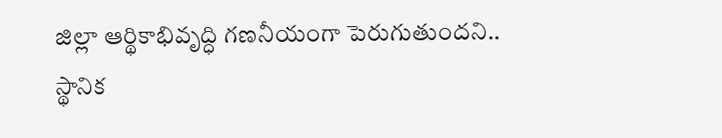జిల్లా ఆర్థికాభివృద్ధి గణనీయంగా పెరుగుతుందని.. స్థానిక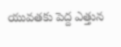యువతకు పెద్ద ఎత్తున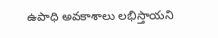ఉపాధి అవకాశాలు లభిస్తాయని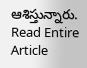ఆశిస్తున్నారు.
Read Entire Article